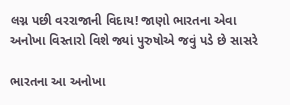લગ્ન પછી વરરાજાની વિદાય! જાણો ભારતના એવા અનોખા વિસ્તારો વિશે જ્યાં પુરુષોએ જવું પડે છે સાસરે

ભારતના આ અનોખા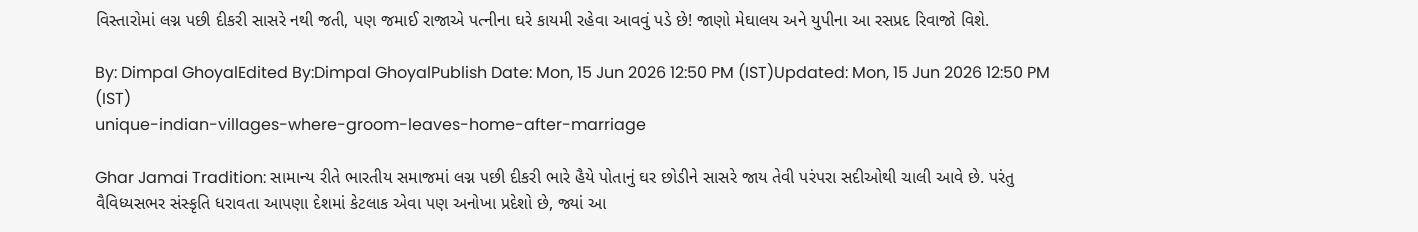વિસ્તારોમાં લગ્ન પછી દીકરી સાસરે નથી જતી, પણ જમાઈ રાજાએ પત્નીના ઘરે કાયમી રહેવા આવવું પડે છે! જાણો મેઘાલય અને યુપીના આ રસપ્રદ રિવાજો વિશે.

By: Dimpal GhoyalEdited By:Dimpal GhoyalPublish Date: Mon, 15 Jun 2026 12:50 PM (IST)Updated: Mon, 15 Jun 2026 12:50 PM (IST)
unique-indian-villages-where-groom-leaves-home-after-marriage

Ghar Jamai Tradition: સામાન્ય રીતે ભારતીય સમાજમાં લગ્ન પછી દીકરી ભારે હૈયે પોતાનું ઘર છોડીને સાસરે જાય તેવી પરંપરા સદીઓથી ચાલી આવે છે. પરંતુ વૈવિધ્યસભર સંસ્કૃતિ ધરાવતા આપણા દેશમાં કેટલાક એવા પણ અનોખા પ્રદેશો છે, જ્યાં આ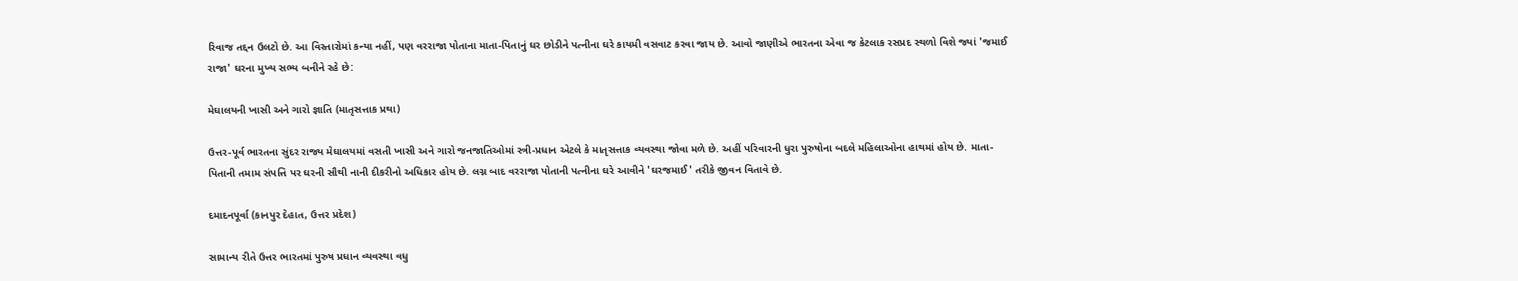રિવાજ તદ્દન ઉલટો છે. આ વિસ્તારોમાં કન્યા નહીં, પણ વરરાજા પોતાના માતા-પિતાનું ઘર છોડીને પત્નીના ઘરે કાયમી વસવાટ કરવા જાય છે. આવો જાણીએ ભારતના એવા જ કેટલાક રસપ્રદ સ્થળો વિશે જ્યાં 'જમાઈ રાજા' ઘરના મુખ્ય સભ્ય બનીને રહે છે:

મેઘાલયની ખાસી અને ગારો જ્ઞાતિ (માતૃસત્તાક પ્રથા)

ઉત્તર-પૂર્વ ભારતના સુંદર રાજ્ય મેઘાલયમાં વસતી ખાસી અને ગારો જનજાતિઓમાં સ્ત્રી-પ્રધાન એટલે કે માતૃસત્તાક વ્યવસ્થા જોવા મળે છે. અહીં પરિવારની ધુરા પુરુષોના બદલે મહિલાઓના હાથમાં હોય છે. માતા-પિતાની તમામ સંપત્તિ પર ઘરની સૌથી નાની દીકરીનો અધિકાર હોય છે. લગ્ન બાદ વરરાજા પોતાની પત્નીના ઘરે આવીને 'ઘરજમાઈ' તરીકે જીવન વિતાવે છે.

દમાદનપૂર્વા (કાનપુર દેહાત, ઉત્તર પ્રદેશ)

સામાન્ય રીતે ઉત્તર ભારતમાં પુરુષ પ્રધાન વ્યવસ્થા વધુ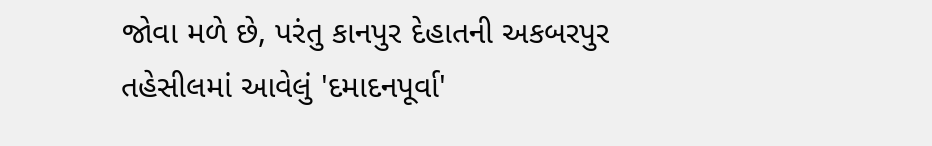જોવા મળે છે, પરંતુ કાનપુર દેહાતની અકબરપુર તહેસીલમાં આવેલું 'દમાદનપૂર્વા'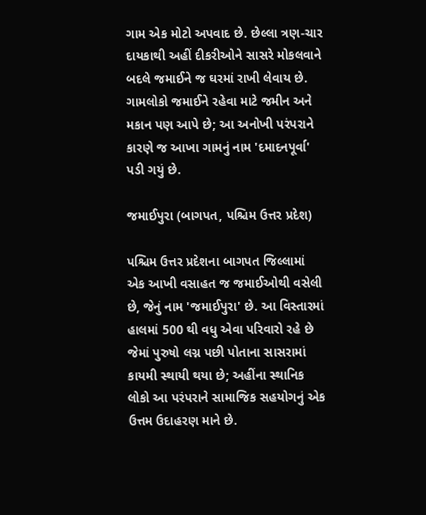ગામ એક મોટો અપવાદ છે. છેલ્લા ત્રણ-ચાર દાયકાથી અહીં દીકરીઓને સાસરે મોકલવાને બદલે જમાઈને જ ઘરમાં રાખી લેવાય છે. ગામલોકો જમાઈને રહેવા માટે જમીન અને મકાન પણ આપે છે; આ અનોખી પરંપરાને કારણે જ આખા ગામનું નામ 'દમાદનપૂર્વા' પડી ગયું છે.

જમાઈપુરા (બાગપત, પશ્ચિમ ઉત્તર પ્રદેશ)

પશ્ચિમ ઉત્તર પ્રદેશના બાગપત જિલ્લામાં એક આખી વસાહત જ જમાઈઓથી વસેલી છે, જેનું નામ 'જમાઈપુરા' છે. આ વિસ્તારમાં હાલમાં 500 થી વધુ એવા પરિવારો રહે છે જેમાં પુરુષો લગ્ન પછી પોતાના સાસરામાં કાયમી સ્થાયી થયા છે; અહીંના સ્થાનિક લોકો આ પરંપરાને સામાજિક સહયોગનું એક ઉત્તમ ઉદાહરણ માને છે.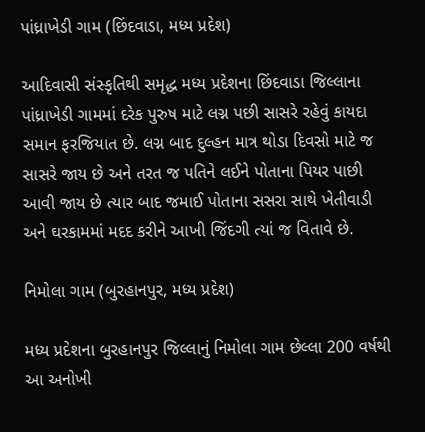પાંધ્રાખેડી ગામ (છિંદવાડા, મધ્ય પ્રદેશ)

આદિવાસી સંસ્કૃતિથી સમૃદ્ધ મધ્ય પ્રદેશના છિંદવાડા જિલ્લાના પાંધ્રાખેડી ગામમાં દરેક પુરુષ માટે લગ્ન પછી સાસરે રહેવું કાયદા સમાન ફરજિયાત છે. લગ્ન બાદ દુલ્હન માત્ર થોડા દિવસો માટે જ સાસરે જાય છે અને તરત જ પતિને લઈને પોતાના પિયર પાછી આવી જાય છે ત્યાર બાદ જમાઈ પોતાના સસરા સાથે ખેતીવાડી અને ઘરકામમાં મદદ કરીને આખી જિંદગી ત્યાં જ વિતાવે છે.

નિમોલા ગામ (બુરહાનપુર, મધ્ય પ્રદેશ)

મધ્ય પ્રદેશના બુરહાનપુર જિલ્લાનું નિમોલા ગામ છેલ્લા 200 વર્ષથી આ અનોખી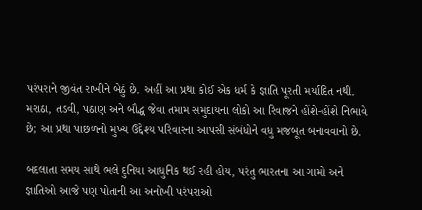પરંપરાને જીવંત રાખીને બેઠું છે. અહીં આ પ્રથા કોઈ એક ધર્મ કે જ્ઞાતિ પૂરતી મર્યાદિત નથી. મરાઠા, તડવી, પઠાણ અને બૌદ્ધ જેવા તમામ સમુદાયના લોકો આ રિવાજને હોંશે-હોંશે નિભાવે છે; આ પ્રથા પાછળનો મુખ્ય ઉદ્દેશ્ય પરિવારના આપસી સંબંધોને વધુ મજબૂત બનાવવાનો છે.

બદલાતા સમય સાથે ભલે દુનિયા આધુનિક થઈ રહી હોય, પરંતુ ભારતના આ ગામો અને જ્ઞાતિઓ આજે પણ પોતાની આ અનોખી પરંપરાઓ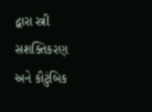દ્વારા સ્ત્રી સશક્તિકરણ અને કૌટુંબિક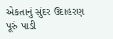એકતાનું સુંદર ઉદાહરણ પૂરું પાડી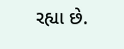રહ્યા છે.